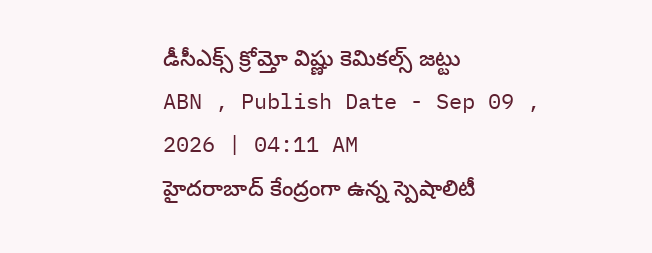డీసీఎక్స్ క్రోమ్తో విష్ణు కెమికల్స్ జట్టు
ABN , Publish Date - Sep 09 , 2026 | 04:11 AM
హైదరాబాద్ కేంద్రంగా ఉన్న స్పెషాలిటీ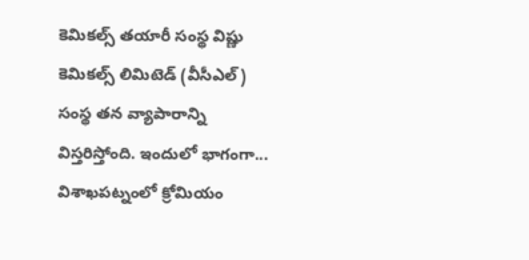కెమికల్స్ తయారీ సంస్థ విష్ణు కెమికల్స్ లిమిటెడ్ (వీసీఎల్) సంస్థ తన వ్యాపారాన్ని విస్తరిస్తోంది. ఇందులో భాగంగా...
విశాఖపట్నంలో క్రోమియం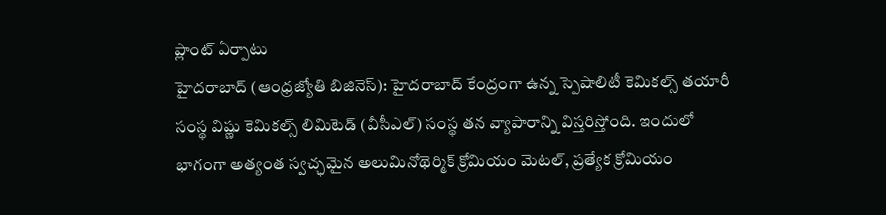ప్లాంట్ ఏర్పాటు
హైదరాబాద్ (ఆంధ్రజ్యోతి బిజినెస్): హైదరాబాద్ కేంద్రంగా ఉన్న స్పెషాలిటీ కెమికల్స్ తయారీ సంస్థ విష్ణు కెమికల్స్ లిమిటెడ్ (వీసీఎల్) సంస్థ తన వ్యాపారాన్ని విస్తరిస్తోంది. ఇందులో భాగంగా అత్యంత స్వచ్ఛమైన అలుమినోథెర్మిక్ క్రోమియం మెటల్, ప్రత్యేక క్రోమియం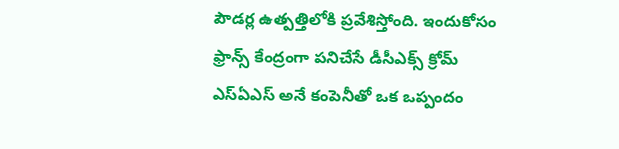పౌడర్ల ఉత్పత్తిలోకి ప్రవేశిస్తోంది. ఇందుకోసం ఫ్రాన్స్ కేంద్రంగా పనిచేసే డీసీఎక్స్ క్రోమ్ ఎస్ఏఎస్ అనే కంపెనీతో ఒక ఒప్పందం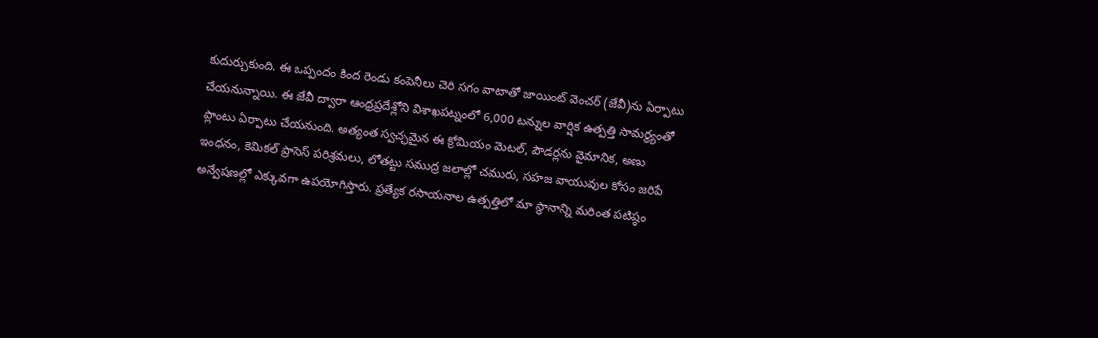కుదుర్చుకుంది. ఈ ఒప్పందం కింద రెండు కంపెనీలు చెరి సగం వాటాతో జాయింట్ వెంచర్ (జేవీ)ను ఏర్పాటు చేయనున్నాయి. ఈ జేవీ ద్వారా ఆంధ్రప్రదేశ్లోని విశాఖపట్నంలో 6,000 టన్నుల వార్షిక ఉత్పత్తి సామర్ధ్యంతో ప్లాంటు ఏర్పాటు చేయనుంది. అత్యంత స్వచ్ఛమైన ఈ క్రోమియం మెటల్, పౌడర్లను వైమానిక, అణు ఇంధనం, కెమికల్ ప్రాసెస్ పరిశ్రమలు, లోతట్టు సముద్ర జలాల్లో చమురు, సహజ వాయువుల కోసం జరిపే అన్వేషణల్లో ఎక్కువగా ఉపయోగిస్తారు. ప్రత్యేక రసాయనాల ఉత్పత్తిలో మా స్థానాన్ని మరింత పటిష్ఠం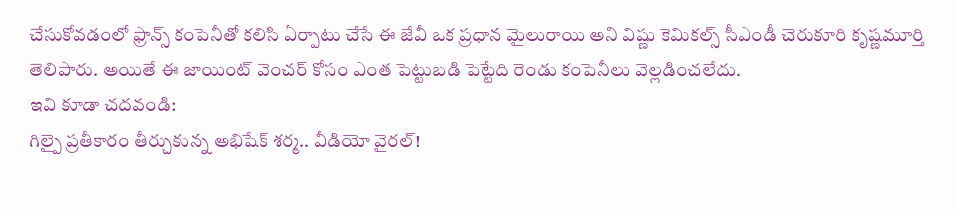చేసుకోవడంలో ఫ్రాన్స్ కంపెనీతో కలిసి ఏర్పాటు చేసే ఈ జేవీ ఒక ప్రధాన మైలురాయి అని విష్ణు కెమికల్స్ సీఎండీ చెరుకూరి కృష్ణమూర్తి తెలిపారు. అయితే ఈ జాయింట్ వెంచర్ కోసం ఎంత పెట్టుబడి పెట్టేది రెండు కంపెనీలు వెల్లడించలేదు.
ఇవి కూడా చదవండి:
గిల్పై ప్రతీకారం తీర్చుకున్న అభిషేక్ శర్మ.. వీడియో వైరల్!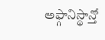అఫ్గానిస్థాన్తో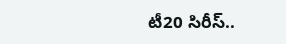టీ20 సిరీస్..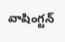వాషింగ్టన్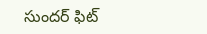సుందర్ ఫిట్